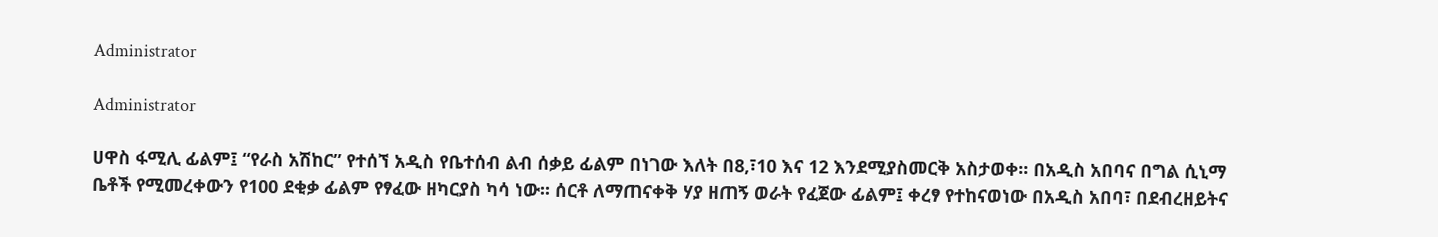Administrator

Administrator

ሀዋስ ፋሚሊ ፊልም፤ “የራስ አሽከር” የተሰኘ አዲስ የቤተሰብ ልብ ሰቃይ ፊልም በነገው እለት በ8,፣10 እና 12 እንደሚያስመርቅ አስታወቀ፡፡ በአዲስ አበባና በግል ሲኒማ ቤቶች የሚመረቀውን የ100 ደቂቃ ፊልም የፃፈው ዘካርያስ ካሳ ነው፡፡ ሰርቶ ለማጠናቀቅ ሃያ ዘጠኝ ወራት የፈጀው ፊልም፤ ቀረፃ የተከናወነው በአዲስ አበባ፣ በደብረዘይትና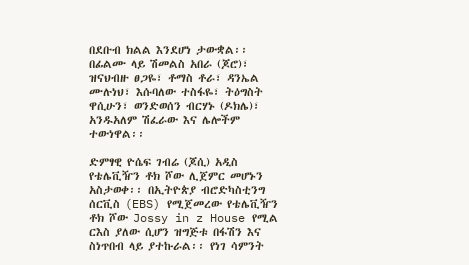በደቡብ ክልል እንደሆነ ታውቋል፡፡ በፊልሙ ላይ ሽመልስ አበራ (ጆሮ)፣ ዝናህብዙ ፀጋዬ፣ ቶማስ ቶራ፣ ዳንኤል ሙሉነህ፣ እሱባለው ተስፋዬ፣ ትዕግስት ዋሲሁን፣ ወንድወሰን ብርሃኑ (ዶክሌ)፣ አንዱአለም ሽፈራው እና ሌሎችም ተውነዋል፡፡

ድምፃዊ ዮሴፍ ገብሬ (ጆሲ) አዲስ የቴሌቪዥን ቶክ ሾው ሊጀምር መሆኑን አስታወቀ፡፡ በኢትዮጵያ ብሮድካስቲንግ ሰርቪስ (EBS) የሚጀመረው የቴሌቪዥን ቶክ ሾው Jossy in z House የሚል ርእስ ያለው ሲሆን ዝግጅቱ በፋሽን እና ስነጥበብ ላይ ያተኩራል፡፡ የነገ ሳምንት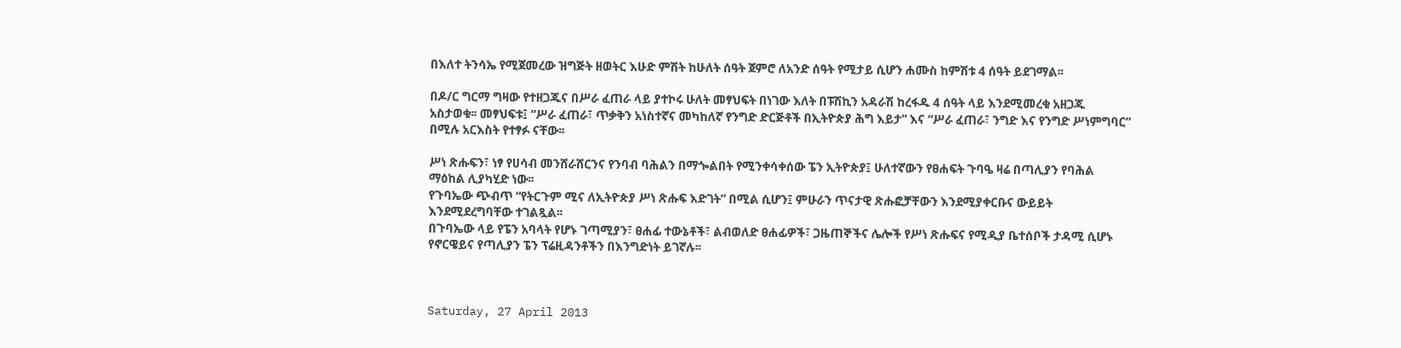በእለተ ትንሳኤ የሚጀመረው ዝግጅት ዘወትር እሁድ ምሽት ከሁለት ሰዓት ጀምሮ ለአንድ ሰዓት የሚታይ ሲሆን ሐሙስ ከምሽቱ 4 ሰዓት ይደገማል፡፡

በዶ/ር ግርማ ግዛው የተዘጋጁና በሥራ ፈጠራ ላይ ያተኮሩ ሁለት መፃህፍት በነገው እለት በፑሽኪን አዳራሽ ከረፋዱ 4 ሰዓት ላይ እንደሚመረቁ አዘጋጁ አስታወቁ፡፡ መፃህፍቱ፤ “ሥራ ፈጠራ፣ ጥቃቅን አነስተኛና መካከለኛ የንግድ ድርጅቶች በኢትዮጵያ ሕግ እይታ” እና “ሥራ ፈጠራ፣ ንግድ እና የንግድ ሥነምግባር” በሚሉ አርእስት የተፃፉ ናቸው፡፡

ሥነ ጽሑፍን፣ ነፃ የሀሳብ መንሸራሸርንና የንባብ ባሕልን በማጐልበት የሚንቀሳቀሰው ፔን ኢትዮጵያ፤ ሁለተኛውን የፀሐፍት ጉባዔ ዛሬ በጣሊያን የባሕል ማዕከል ሊያካሂድ ነው፡፡
የጉባኤው ጭብጥ “የትርጉም ሚና ለኢትዮጵያ ሥነ ጽሑፍ እድገት” በሚል ሲሆን፤ ምሁራን ጥናታዊ ጽሑፎቻቸውን እንደሚያቀርቡና ውይይት እንደሚደረግባቸው ተገልጿል፡፡
በጉባኤው ላይ የፔን አባላት የሆኑ ገጣሚያን፣ ፀሐፊ ተውኔቶች፣ ልብወለድ ፀሐፊዎች፣ ጋዜጠኞችና ሌሎች የሥነ ጽሑፍና የሚዲያ ቤተሰቦች ታዳሚ ሲሆኑ የኖርዌይና የጣሊያን ፔን ፕሬዚዳንቶችን በእንግድነት ይገኛሉ፡፡



Saturday, 27 April 2013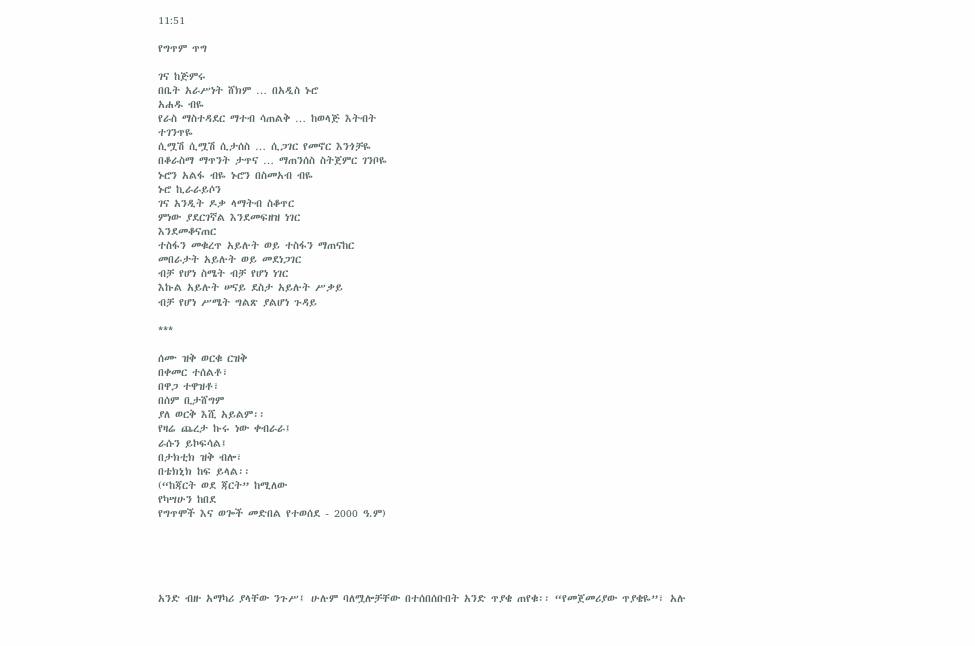11:51

የግጥም ጥግ

ገና ከጅምሩ
በቤት አራሥነት ሸክም … በአዲስ ኑሮ
አሐዱ ብዬ
የራስ ማስተዳደር ማተብ ሳጠልቅ … ከወላጅ እትብት
ተገንጥዬ
ሲሟሽ ሲሟሽ ሲታሰስ … ሲጋገር የመኖር እንጎቻዬ
በቆራስማ ማጥንት ታጥና … ማጠንሰስ ስትጀምር ገንቦዬ
ኑሮን አልፋ ብዬ ኑሮን በስመአብ ብዬ
ኑሮ ኪራራይሶን
ገና አንዲት ዶቃ ላማትብ ስቆጥር
ምነው ያደርገኛል እንደመፍዘዝ ነገር
እንደመቆናጠር
ተስፋን መቁረጥ አይሉት ወይ ተስፋን ማጠናከር
መበራታት አይሉት ወይ መደነጋገር
ብቻ የሆነ ስሜት ብቻ የሆነ ነገር
እኩል አይሉት ሠናይ ደስታ አይሉት ሥቃይ
ብቻ የሆነ ሥሜት ግልጽ ያልሆነ ጉዳይ

***

ሰሙ ዝቅ ወርቁ ርዝቅ
በቀመር ተሰልቶ፣
በዋጋ ተዋዝቶ፣
በሰም ቢታሸግም
ያለ ወርቅ እሺ አይልም፡፡
የዛሬ ጨረታ ኩሩ ነው ቀብራራ፤
ራሱን ይኮፍሳል፤
በታክቲክ ዝቅ ብሎ፣
በቴክኒክ ከፍ ይላል፡፡
(“ከጃርት ወደ ጃርት” ከሚለው
የካሣሁን ከበደ
የግጥሞች እና ወጐች መድበል የተወሰደ - 2000 ዓ.ም)





አንድ ብዙ አማካሪ ያላቸው ንጉሥ፤ ሁሉም ባለሟሎቻቸው በተሰበሰቡበት አንድ ጥያቄ ጠየቁ፡፡ “የመጀመሪያው ጥያቄዬ”፣ አሉ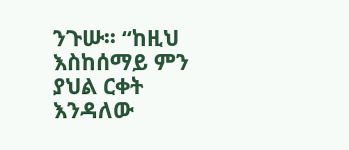ንጉሡ፡፡ “ከዚህ እስከሰማይ ምን ያህል ርቀት እንዳለው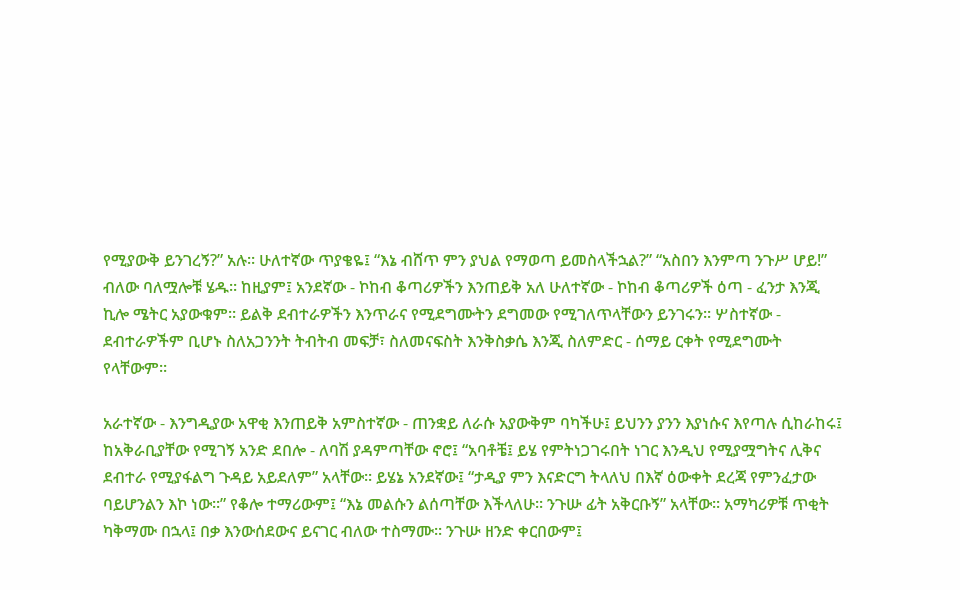የሚያውቅ ይንገረኝ?” አሉ፡፡ ሁለተኛው ጥያቄዬ፤ “እኔ ብሸጥ ምን ያህል የማወጣ ይመስላችኋል?” “አስበን እንምጣ ንጉሥ ሆይ!” ብለው ባለሟሎቹ ሄዱ፡፡ ከዚያም፤ አንደኛው - ኮከብ ቆጣሪዎችን እንጠይቅ አለ ሁለተኛው - ኮከብ ቆጣሪዎች ዕጣ - ፈንታ እንጂ ኪሎ ሜትር አያውቁም፡፡ ይልቅ ደብተራዎችን እንጥራና የሚደግሙትን ደግመው የሚገለጥላቸውን ይንገሩን፡፡ ሦስተኛው - ደብተራዎችም ቢሆኑ ስለአጋንንት ትብትብ መፍቻ፣ ስለመናፍስት እንቅስቃሴ እንጂ ስለምድር - ሰማይ ርቀት የሚደግሙት የላቸውም፡፡

አራተኛው - እንግዲያው አዋቂ እንጠይቅ አምስተኛው - ጠንቋይ ለራሱ አያውቅም ባካችሁ፤ ይህንን ያንን እያነሱና እየጣሉ ሲከራከሩ፤ ከአቅራቢያቸው የሚገኝ አንድ ደበሎ - ለባሽ ያዳምጣቸው ኖሮ፤ “አባቶቼ፤ ይሄ የምትነጋገሩበት ነገር እንዲህ የሚያሟግትና ሊቅና ደብተራ የሚያፋልግ ጉዳይ አይደለም” አላቸው፡፡ ይሄኔ አንደኛው፤ “ታዲያ ምን እናድርግ ትላለህ በእኛ ዕውቀት ደረጃ የምንፈታው ባይሆንልን እኮ ነው፡፡” የቆሎ ተማሪውም፤ “እኔ መልሱን ልሰጣቸው እችላለሁ፡፡ ንጉሡ ፊት አቅርቡኝ” አላቸው፡፡ አማካሪዎቹ ጥቂት ካቅማሙ በኋላ፤ በቃ እንውሰደውና ይናገር ብለው ተስማሙ፡፡ ንጉሡ ዘንድ ቀርበውም፤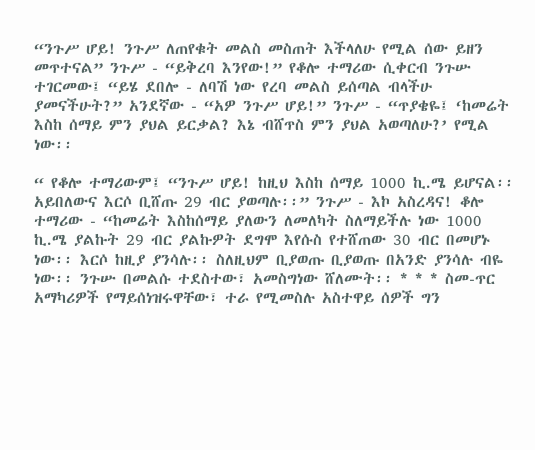“ንጉሥ ሆይ! ንጉሥ ለጠየቁት መልስ መስጠት እችላለሁ የሚል ሰው ይዘን መጥተናል” ንጉሥ - “ይቅረባ እንየው!” የቆሎ ተማሪው ሲቀርብ ንጉሡ ተገርመው፤ “ይሄ ደበሎ - ለባሽ ነው የረባ መልስ ይሰጣል ብላችሁ ያመናችሁት?” አንደኛው - “አዎ ንጉሥ ሆይ!” ንጉሥ - “ጥያቄዬ፤ ‘ከመሬት እስከ ሰማይ ምን ያህል ይርቃል? እኔ ብሸጥስ ምን ያህል አወጣለሁ?’ የሚል ነው፡፡

“ የቆሎ ተማሪውም፤ “ንጉሥ ሆይ! ከዚህ እስከ ሰማይ 1000 ኪ.ሜ ይሆናል፡፡ አይበለውና እርሶ ቢሸጡ 29 ብር ያወጣሉ፡፡” ንጉሥ - እኮ አስረዳና! ቆሎ ተማሪው - “ከመሬት እስከሰማይ ያለውን ለመለካት ስለማይችሉ ነው 1000 ኪ.ሜ ያልኩት 29 ብር ያልኩዎት ደግሞ እየሱስ የተሸጠው 30 ብር በመሆኑ ነው፡፡ እርሶ ከዚያ ያንሳሉ፡፡ ስለዚህም ቢያወጡ ቢያወጡ በአንድ ያንሳሉ ብዬ ነው፡፡ ንጉሡ በመልሱ ተደስተው፣ አመስግነው ሸለሙት፡፡ * * * ስመ-ጥር አማካሪዎች የማይሰነዝሩዋቸው፣ ተራ የሚመስሉ አስተዋይ ሰዎች ግን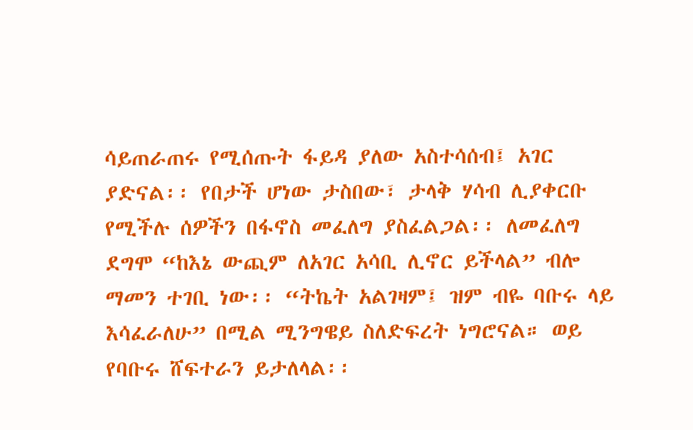ሳይጠራጠሩ የሚሰጡት ፋይዳ ያለው አስተሳሰብ፤ አገር ያድናል፡፡ የበታች ሆነው ታስበው፣ ታላቅ ሃሳብ ሊያቀርቡ የሚችሉ ሰዎችን በፋኖስ መፈለግ ያስፈልጋል፡፡ ለመፈለግ ደግሞ “ከእኔ ውጪም ለአገር አሳቢ ሊኖር ይችላል” ብሎ ማመን ተገቢ ነው፡፡ “ትኬት አልገዛም፤ ዝም ብዬ ባቡሩ ላይ እሳፈራለሁ” በሚል ሚንግዌይ ስለድፍረት ነግሮናል። ወይ የባቡሩ ሸፍተራን ይታለላል፡፡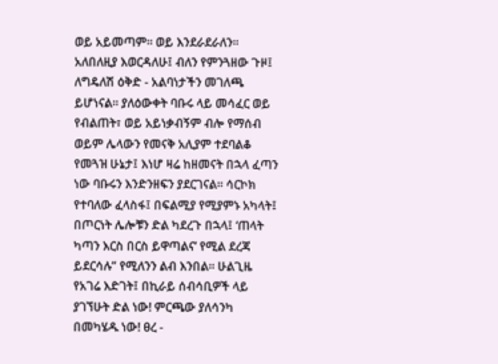ወይ አይመጣም፡፡ ወይ እንደራደራለን። አለበለዚያ እወርዳለሁ፤ ብለን የምንጓዘው ጉዞ፤ ለግዴለሽ ዕቅድ - አልባነታችን መገለጫ ይሆነናል፡፡ ያለዕውቀት ባቡሩ ላይ መሳፈር ወይ የብልጠት፣ ወይ አይነቃብኝም ብሎ የማሰብ ወይም ሌላውን የመናቅ አሊያም ተደባልቆ የመጓዝ ሁኔታ፤ እነሆ ዛሬ ከዘመናት በኋላ ፈጣን ነው ባቡሩን እንድንዘፍን ያደርገናል፡፡ ሳርኮክ የተባለው ፈላስፋ፤ በፍልሚያ የሚያምኑ አካላት፤ በጦርነት ሌሎቹን ድል ካደረጉ በኋላ፤ ‘ጠላት ካጣን እርስ በርስ ይዋጣልና’ የሚል ደረጃ ይደርሳሉ” የሚለንን ልብ እንበል፡፡ ሁልጊዜ የአገሬ እድገት፤ በኪራይ ሰብሳቢዎች ላይ ያገኘሁት ድል ነው! ምርጫው ያለሳንካ በመካሄዱ ነው! ፀረ -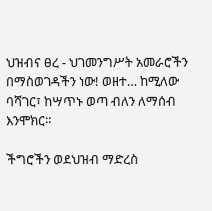ህዝብና ፀረ - ህገመንግሥት አመራሮችን በማስወገዳችን ነው! ወዘተ… ከሚለው ባሻገር፣ ከሣጥኑ ወጣ ብለን ለማሰብ እንሞክር፡፡

ችግሮችን ወደህዝብ ማድረስ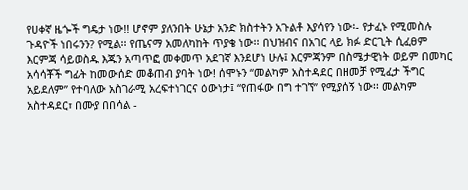የሀቀኛ ዜጐች ግዴታ ነው!! ሆኖም ያለንበት ሁኔታ አንድ ክስተትን አጉልቶ እያሳየን ነው፡- የታፈኑ የሚመስሉ ጉዳዮች ነበሩንን? የሚል፡፡ የጤናማ አመለካከት ጥያቄ ነው፡፡ በህዝብና በአገር ላይ ክፉ ድርጊት ሲፈፀም እርምጃ ሳይወስዱ እጁን አጣጥፎ መቀመጥ አደገኛ እንደሆነ ሁሉ፤ እርምጃንም በስሜታዊነት ወይም በመካር አሳሳቾች ግፊት ከመውሰድ መቆጠብ ያባት ነው! ሰሞኑን “መልካም አስተዳደር በዘመቻ የሚፈታ ችግር አይደለም” የተባለው አስገራሚ አረፍተነገርና ዕውነታ፤ “የጠፋው በግ ተገኘ” የሚያሰኝ ነው፡፡ መልካም አስተዳደር፣ በሙያ በበሳል -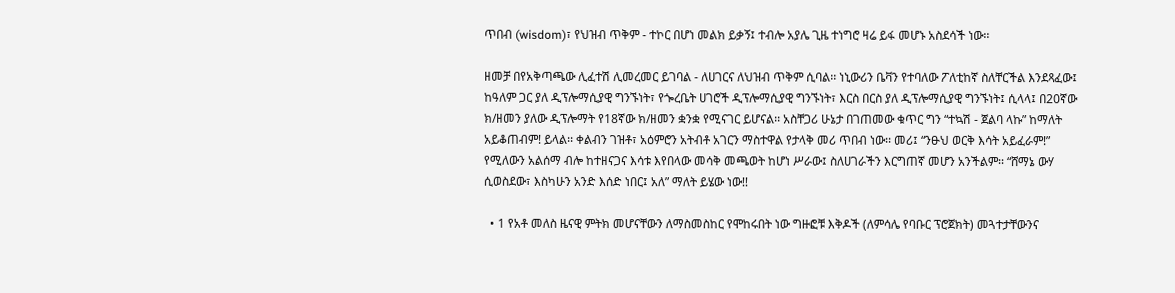ጥበብ (wisdom)፣ የህዝብ ጥቅም - ተኮር በሆነ መልክ ይቃኝ፤ ተብሎ አያሌ ጊዜ ተነግሮ ዛሬ ይፋ መሆኑ አስደሳች ነው፡፡

ዘመቻ በየአቅጣጫው ሊፈተሽ ሊመረመር ይገባል - ለሀገርና ለህዝብ ጥቅም ሲባል፡፡ ነኒውሪን ቤቫን የተባለው ፖለቲከኛ ስለቸርችል እንደጻፈው፤ ከዓለም ጋር ያለ ዲፕሎማሲያዊ ግንኙነት፣ የጐረቤት ሀገሮች ዲፕሎማሲያዊ ግንኙነት፣ እርስ በርስ ያለ ዲፕሎማሲያዊ ግንኙነት፤ ሲላላ፤ በ20ኛው ክ/ዘመን ያለው ዲፕሎማት የ18ኛው ክ/ዘመን ቋንቋ የሚናገር ይሆናል፡፡ አስቸጋሪ ሁኔታ በገጠመው ቁጥር ግን “ተኳሽ - ጀልባ ላኩ” ከማለት አይቆጠብም! ይላል፡፡ ቀልብን ገዝቶ፣ አዕምሮን አትብቶ አገርን ማስተዋል የታላቅ መሪ ጥበብ ነው፡፡ መሪ፤ “ንፁህ ወርቅ እሳት አይፈራም!” የሚለውን አልሰማ ብሎ ከተዘናጋና እሳቱ እየበላው መሳቅ መጫወት ከሆነ ሥራው፤ ስለሀገራችን እርግጠኛ መሆን አንችልም፡፡ “ሸማኔ ውሃ ሲወስደው፣ እስካሁን አንድ እሰድ ነበር፤ አለ” ማለት ይሄው ነው!!

  • 1 የአቶ መለስ ዜናዊ ምትክ መሆናቸውን ለማስመስከር የሞከሩበት ነው ግዙፎቹ እቅዶች (ለምሳሌ የባቡር ፕሮጀክት) መጓተታቸውንና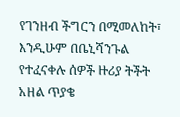የገንዘብ ችግርን በሚመለከት፣ እንዲሁም በቤኒሻንጉል የተፈናቀሉ ሰዎች ዙሪያ ትችት አዘል ጥያቄ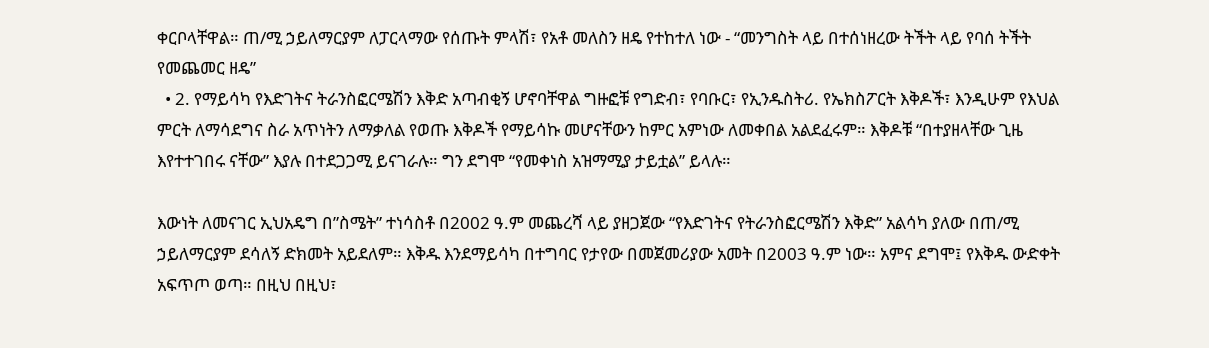ቀርቦላቸዋል። ጠ/ሚ ኃይለማርያም ለፓርላማው የሰጡት ምላሽ፣ የአቶ መለስን ዘዴ የተከተለ ነው - “መንግስት ላይ በተሰነዘረው ትችት ላይ የባሰ ትችት የመጨመር ዘዴ”
  • 2. የማይሳካ የእድገትና ትራንስፎርሜሽን እቅድ አጣብቂኝ ሆኖባቸዋል ግዙፎቹ የግድብ፣ የባቡር፣ የኢንዱስትሪ. የኤክስፖርት እቅዶች፣ እንዲሁም የእህል ምርት ለማሳደግና ስራ አጥነትን ለማቃለል የወጡ እቅዶች የማይሳኩ መሆናቸውን ከምር አምነው ለመቀበል አልደፈሩም። እቅዶቹ “በተያዘላቸው ጊዜ እየተተገበሩ ናቸው” እያሉ በተደጋጋሚ ይናገራሉ። ግን ደግሞ “የመቀነስ አዝማሚያ ታይቷል” ይላሉ።

እውነት ለመናገር ኢህአዴግ በ”ስሜት” ተነሳስቶ በ2002 ዓ.ም መጨረሻ ላይ ያዘጋጀው “የእድገትና የትራንስፎርሜሽን እቅድ” አልሳካ ያለው በጠ/ሚ ኃይለማርያም ደሳለኝ ድክመት አይደለም። እቅዱ እንደማይሳካ በተግባር የታየው በመጀመሪያው አመት በ2003 ዓ.ም ነው። አምና ደግሞ፤ የእቅዱ ውድቀት አፍጥጦ ወጣ። በዚህ በዚህ፣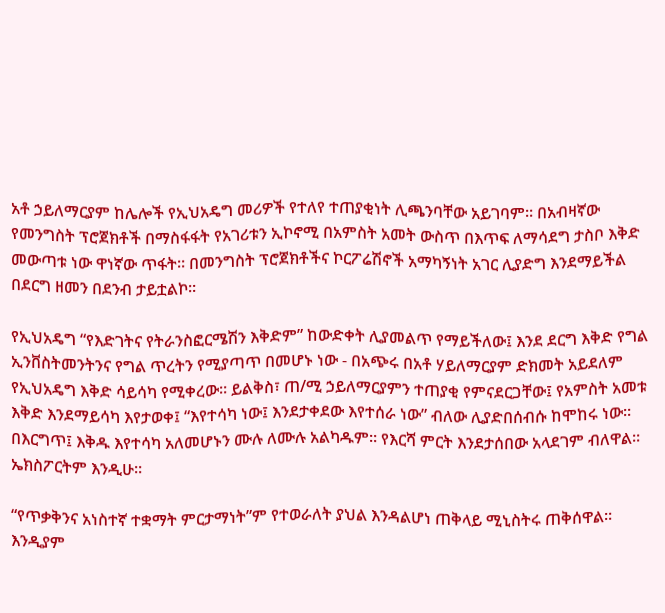አቶ ኃይለማርያም ከሌሎች የኢህአዴግ መሪዎች የተለየ ተጠያቂነት ሊጫንባቸው አይገባም። በአብዛኛው የመንግስት ፕሮጀክቶች በማስፋፋት የአገሪቱን ኢኮኖሚ በአምስት አመት ውስጥ በእጥፍ ለማሳደግ ታስቦ እቅድ መውጣቱ ነው ዋነኛው ጥፋት። በመንግስት ፕሮጀክቶችና ኮርፖሬሽኖች አማካኝነት አገር ሊያድግ እንደማይችል በደርግ ዘመን በደንብ ታይቷልኮ።

የኢህአዴግ “የእድገትና የትራንስፎርሜሽን እቅድም” ከውድቀት ሊያመልጥ የማይችለው፤ እንደ ደርግ እቅድ የግል ኢንቨስትመንትንና የግል ጥረትን የሚያጣጥ በመሆኑ ነው - በአጭሩ በአቶ ሃይለማርያም ድክመት አይደለም የኢህአዴግ እቅድ ሳይሳካ የሚቀረው። ይልቅስ፣ ጠ/ሚ ኃይለማርያምን ተጠያቂ የምናደርጋቸው፤ የአምስት አመቱ እቅድ እንደማይሳካ እየታወቀ፤ “እየተሳካ ነው፤ እንደታቀደው እየተሰራ ነው” ብለው ሊያድበሰብሱ ከሞከሩ ነው። በእርግጥ፤ እቅዱ እየተሳካ አለመሆኑን ሙሉ ለሙሉ አልካዱም። የእርሻ ምርት እንደታሰበው አላደገም ብለዋል። ኤክስፖርትም እንዲሁ።

“የጥቃቅንና አነስተኛ ተቋማት ምርታማነት”ም የተወራለት ያህል እንዳልሆነ ጠቅላይ ሚኒስትሩ ጠቅሰዋል። እንዲያም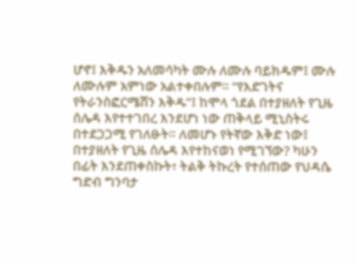ሆኖ፤ እቅዱን አለመሳካት ሙሉ ለሙሉ ባይክዱም፤ ሙሉ ለሙሉም አምነው አልተቀበሉም። “የእድገትና የትራንስፎርሜሽን እቅዱ”፤ ከሞላ ጎደል በተያዘለት የጊዜ ሰሌዳ እየተተገበረ እንደሆነ ነው ጠቅላይ ሚኒስትሩ በተደጋጋሚ የገለፁት። ለመሆኑ የትኛው እቅድ ነው፤ በተያዘለት የጊዜ ሰሌዳ እየተከናወነ የሚገኘው? ካሁን በፊት እንደጠቀስኩት፣ ትልቅ ትኩረት የተሰጠው የህዳሴ ግድብ ግንባታ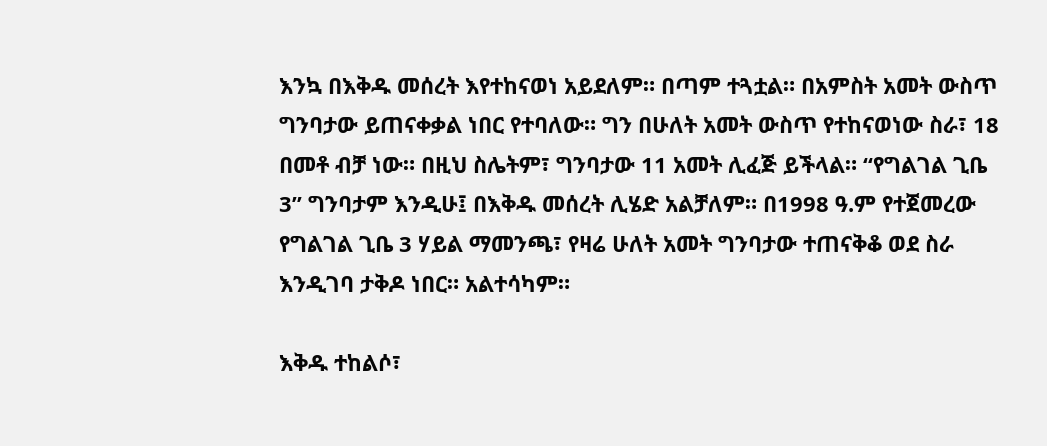እንኳ በእቅዱ መሰረት እየተከናወነ አይደለም። በጣም ተጓቷል። በአምስት አመት ውስጥ ግንባታው ይጠናቀቃል ነበር የተባለው። ግን በሁለት አመት ውስጥ የተከናወነው ስራ፣ 18 በመቶ ብቻ ነው። በዚህ ስሌትም፣ ግንባታው 11 አመት ሊፈጅ ይችላል። “የግልገል ጊቤ 3” ግንባታም እንዲሁ፤ በእቅዱ መሰረት ሊሄድ አልቻለም። በ1998 ዓ.ም የተጀመረው የግልገል ጊቤ 3 ሃይል ማመንጫ፣ የዛሬ ሁለት አመት ግንባታው ተጠናቅቆ ወደ ስራ እንዲገባ ታቅዶ ነበር። አልተሳካም።

እቅዱ ተከልሶ፣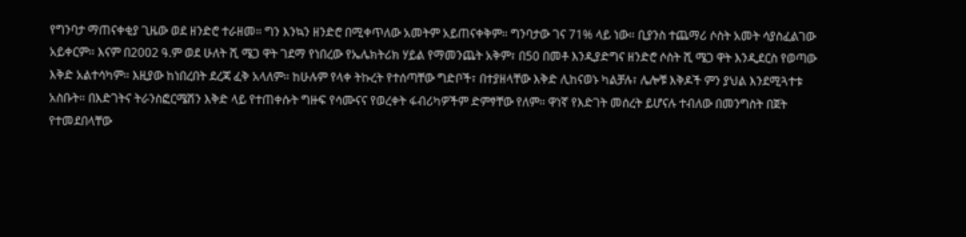የግንባታ ማጠናቀቂያ ጊዜው ወደ ዘንድሮ ተራዘመ። ግን እንኳን ዘንድሮ በሚቀጥለው አመትም አይጠናቀቅም። ግንባታው ገና 71% ላይ ነው። ቢያንስ ተጨማሪ ሶስት አመት ሳያስፈልገው አይቀርም። እናም በ2002 ዓ.ም ወደ ሁለት ሺ ሜጋ ዋት ገደማ የነበረው የኤሌክትሪክ ሃይል የማመንጨት አቅም፣ በ50 በመቶ እንዲያድግና ዘንድሮ ሶስት ሺ ሜጋ ዋት እንዲደርስ የወጣው እቅድ አልተሳካም። እዚያው ከነበረበት ደረጃ ፈቅ አላለም። ከሁሉም የላቀ ትኩረት የተሰጣቸው ግድቦች፣ በተያዘላቸው እቅድ ሊከናወኑ ካልቻሉ፣ ሌሎቹ እቅዶች ምን ያህል እንደሚጓተቱ አስቡት። በእድገትና ትራንስፎርሜሽን እቅድ ላይ የተጠቀሱት ግዙፍ የሳሙናና የወረቀት ፋብሪካዎችም ድምፃቸው የለም። ዋነኛ የእድገት መሰረት ይሆናሉ ተብለው በመንግስት በጀት የተመደበላቸው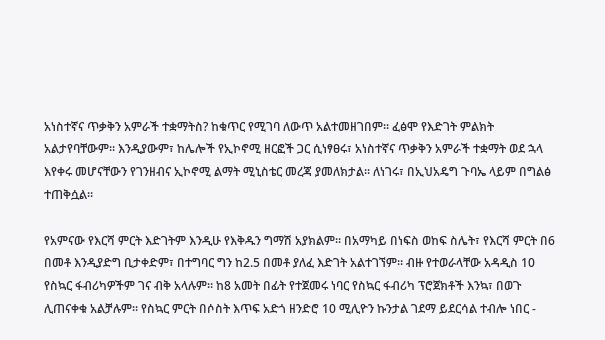አነስተኛና ጥቃቅን አምራች ተቋማትስ? ከቁጥር የሚገባ ለውጥ አልተመዘገበም። ፈፅሞ የእድገት ምልክት አልታየባቸውም። እንዲያውም፣ ከሌሎች የኢኮኖሚ ዘርፎች ጋር ሲነፃፀሩ፣ አነስተኛና ጥቃቅን አምራች ተቋማት ወደ ኋላ እየቀሩ መሆናቸውን የገንዘብና ኢኮኖሚ ልማት ሚኒስቴር መረጃ ያመለክታል። ለነገሩ፣ በኢህአዴግ ጉባኤ ላይም በግልፅ ተጠቅሷል።

የአምናው የእርሻ ምርት እድገትም እንዲሁ የእቅዱን ግማሽ አያክልም። በአማካይ በነፍስ ወከፍ ስሌት፣ የእርሻ ምርት በ6 በመቶ እንዲያድግ ቢታቀድም፣ በተግባር ግን ከ2.5 በመቶ ያለፈ እድገት አልተገኘም። ብዙ የተወራላቸው አዳዲስ 10 የስኳር ፋብሪካዎችም ገና ብቅ አላሉም። ከ8 አመት በፊት የተጀመሩ ነባር የስኳር ፋብሪካ ፕሮጀክቶች እንኳ፣ በወጉ ሊጠናቀቁ አልቻሉም። የስኳር ምርት በሶስት እጥፍ አድጎ ዘንድሮ 10 ሚሊዮን ኩንታል ገደማ ይደርሳል ተብሎ ነበር -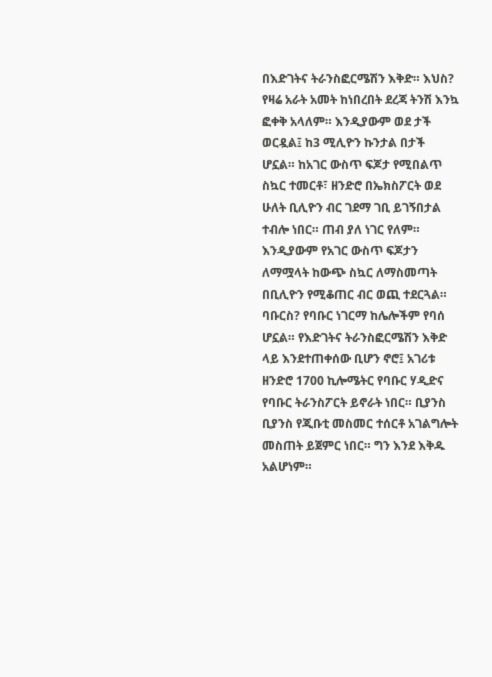በእድገትና ትራንስፎርሜሽን እቅድ። እህስ? የዛሬ አራት አመት ከነበረበት ደረጃ ትንሽ እንኳ ፎቀቅ አላለም። እንዲያውም ወደ ታች ወርዷል፤ ከ3 ሚሊዮን ኩንታል በታች ሆኗል። ከአገር ውስጥ ፍጆታ የሚበልጥ ስኳር ተመርቶ፣ ዘንድሮ በኤክስፖርት ወደ ሁለት ቢሊዮን ብር ገደማ ገቢ ይገኝበታል ተብሎ ነበር። ጠብ ያለ ነገር የለም። እንዲያውም የአገር ውስጥ ፍጆታን ለማሟላት ከውጭ ስኳር ለማስመጣት በቢሊዮን የሚቆጠር ብር ወጪ ተደርጓል። ባቡርስ? የባቡር ነገርማ ከሌሎችም የባሰ ሆኗል። የእድገትና ትራንስፎርሜሽን እቅድ ላይ እንደተጠቀሰው ቢሆን ኖሮ፤ አገሪቱ ዘንድሮ 1700 ኪሎሜትር የባቡር ሃዲድና የባቡር ትራንስፖርት ይኖራት ነበር። ቢያንስ ቢያንስ የጂቡቲ መስመር ተሰርቶ አገልግሎት መስጠት ይጀምር ነበር። ግን እንደ እቅዱ አልሆነም።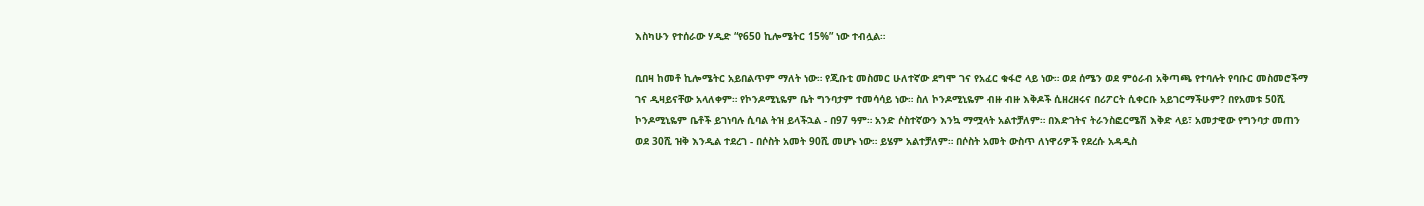እስካሁን የተሰራው ሃዲድ “የ650 ኪሎሜትር 15%” ነው ተብሏል።

ቢበዛ ከመቶ ኪሎሜትር አይበልጥም ማለት ነው። የጂቡቲ መስመር ሁለተኛው ደግሞ ገና የአፈር ቁፋሮ ላይ ነው። ወደ ሰሜን ወደ ምዕራብ አቅጣጫ የተባሉት የባቡር መስመሮችማ ገና ዲዛይናቸው አላለቀም። የኮንዶሚኒዬም ቤት ግንባታም ተመሳሳይ ነው። ስለ ኮንዶሚኒዬም ብዙ ብዙ እቅዶች ሲዘረዘሩና በሪፖርት ሲቀርቡ አይገርማችሁም? በየአመቱ 50ሺ ኮንዶሚኒዬም ቤቶች ይገነባሉ ሲባል ትዝ ይላችኋል - በ97 ዓም። አንድ ሶስተኛውን እንኳ ማሟላት አልተቻለም። በእድገትና ትራንስፎርሜሽ እቅድ ላይ፣ አመታዊው የግንባታ መጠን ወደ 30ሺ ዝቅ እንዲል ተደረገ - በሶስት አመት 90ሺ መሆኑ ነው። ይሄም አልተቻለም። በሶስት አመት ውስጥ ለነዋሪዎች የደረሱ አዳዲስ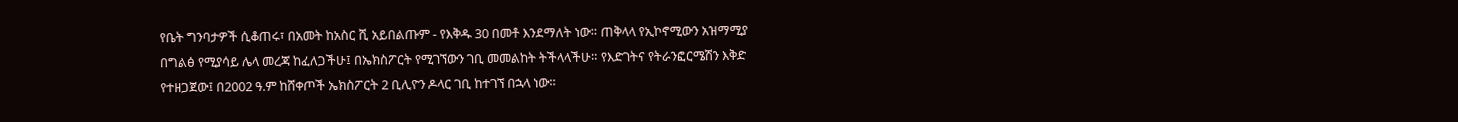የቤት ግንባታዎች ሲቆጠሩ፣ በአመት ከአስር ሺ አይበልጡም - የእቅዱ 30 በመቶ እንደማለት ነው። ጠቅላላ የኢኮኖሚውን አዝማሚያ በግልፅ የሚያሳይ ሌላ መረጃ ከፈለጋችሁ፤ በኤክስፖርት የሚገኘውን ገቢ መመልከት ትችላላችሁ። የእድገትና የትራንፎርሜሽን እቅድ የተዘጋጀው፤ በ2002 ዓ.ም ከሸቀጦች ኤክስፖርት 2 ቢሊዮን ዶላር ገቢ ከተገኘ በኋላ ነው።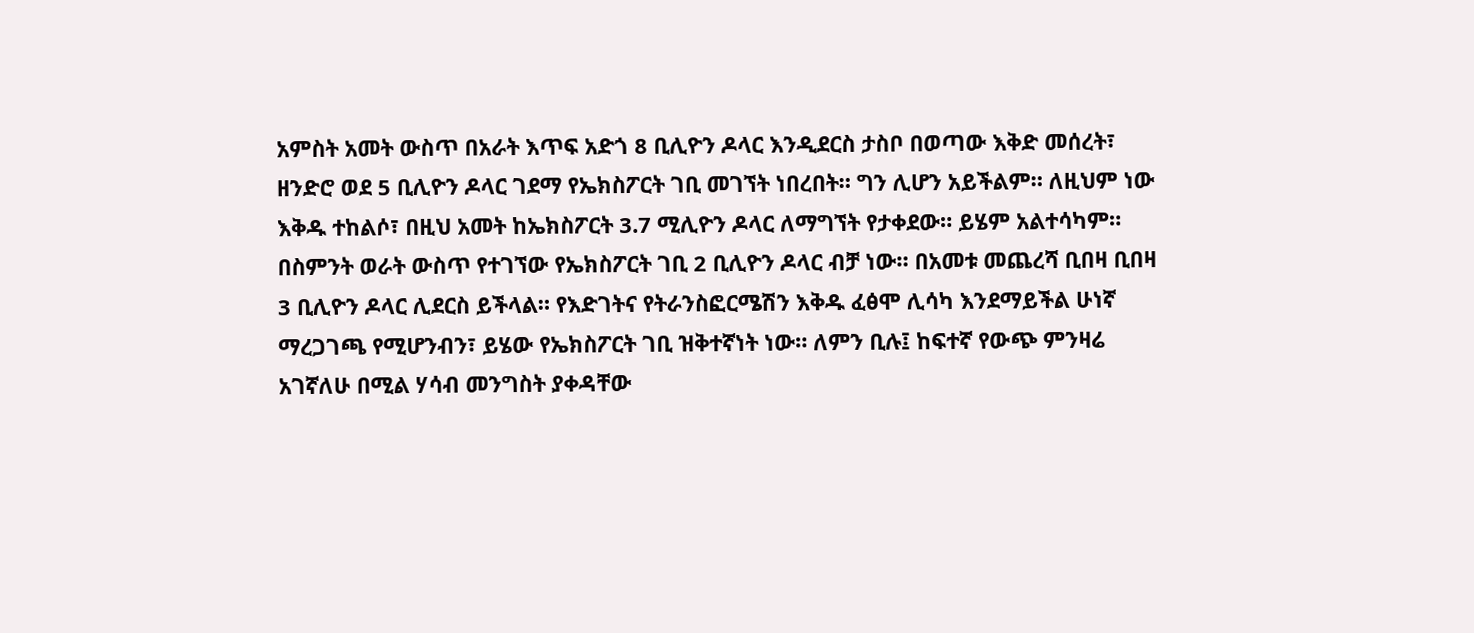አምስት አመት ውስጥ በአራት እጥፍ አድጎ 8 ቢሊዮን ዶላር እንዲደርስ ታስቦ በወጣው እቅድ መሰረት፣ ዘንድሮ ወደ 5 ቢሊዮን ዶላር ገደማ የኤክስፖርት ገቢ መገኘት ነበረበት። ግን ሊሆን አይችልም። ለዚህም ነው እቅዱ ተከልሶ፣ በዚህ አመት ከኤክስፖርት 3.7 ሚሊዮን ዶላር ለማግኘት የታቀደው። ይሄም አልተሳካም። በስምንት ወራት ውስጥ የተገኘው የኤክስፖርት ገቢ 2 ቢሊዮን ዶላር ብቻ ነው። በአመቱ መጨረሻ ቢበዛ ቢበዛ 3 ቢሊዮን ዶላር ሊደርስ ይችላል። የእድገትና የትራንስፎርሜሽን እቅዱ ፈፅሞ ሊሳካ እንደማይችል ሁነኛ ማረጋገጫ የሚሆንብን፣ ይሄው የኤክስፖርት ገቢ ዝቅተኛነት ነው። ለምን ቢሉ፤ ከፍተኛ የውጭ ምንዛሬ አገኛለሁ በሚል ሃሳብ መንግስት ያቀዳቸው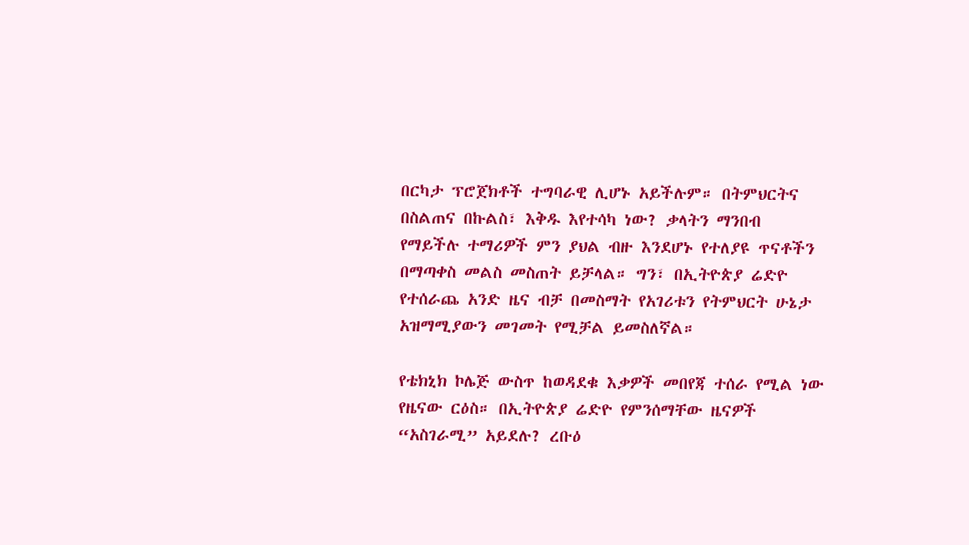በርካታ ፕሮጀክቶች ተግባራዊ ሊሆኑ አይችሉም። በትምህርትና በስልጠና በኩልስ፣ እቅዱ እየተሳካ ነው? ቃላትን ማንበብ የማይችሉ ተማሪዎች ምን ያህል ብዙ እንደሆኑ የተለያዩ ጥናቶችን በማጣቀስ መልስ መስጠት ይቻላል። ግን፣ በኢትዮጵያ ሬድዮ የተሰራጨ አንድ ዜና ብቻ በመስማት የአገሪቱን የትምህርት ሁኔታ አዝማሚያውን መገመት የሚቻል ይመስለኛል።

የቴክኒክ ኮሌጅ ውስጥ ከወዳደቁ እቃዎች መበየጃ ተሰራ የሚል ነው የዜናው ርዕስ። በኢትዮጵያ ሬድዮ የምንሰማቸው ዜናዎች “አስገራሚ” አይደሉ? ረቡዕ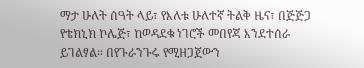ማታ ሁለት ሰዓት ላይ፣ የእለቱ ሁለተኛ ትልቅ ዜና፣ በጅጅጋ የቴክኒክ ኮሌጅ፣ ከወዳደቁ ነገሮች መበየጃ እንደተሰራ ይገልፃል። በየጉራንጉሩ የሚዘጋጀውን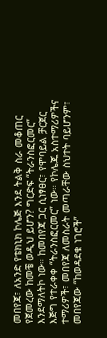መበየጃ፣ ለአንድ የቴክኒክ ኮሌጅ እንደ ትልቅ ስራ መቆጠር የጀመረው ከመቼ ወዲህ ይሆን? ግርድፍ “ትራንስፎርመር” እንደማለትኮ ነው። ከመበየጃ ጋር ሲነፃፀር፣ የሞባይል ቻርጀር እጅግ የተራቀቀ “ትራንስፎርመር” ነው። የኮሌጁ አስተማሪዎችና ተማሪዎች፣ መበየጃ ለመስራት መጣራቸው ስህተት ባይሆንም፣ መበየጃው “ከወዳደቁ ነገሮች”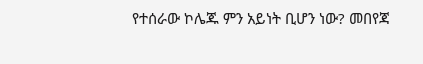የተሰራው ኮሌጁ ምን አይነት ቢሆን ነው? መበየጃ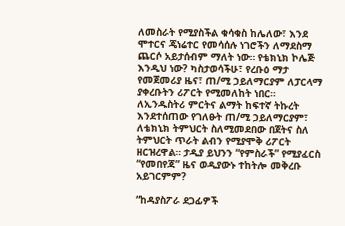ለመስራት የሚያስችል ቁሳቁስ ከሌለው፣ እንደ ሞተርና ጄነሬተር የመሳሰሉ ነገሮችን ለማደስማ ጨርሶ አይታሰብም ማለት ነው። የቴክኒክ ኮሌጅ እንዲህ ነው? ካስታወሳችሁ፣ የረቡዕ ማታ የመጀመሪያ ዜና፣ ጠ/ሚ ኃይለማርያም ለፓርላማ ያቀረቡትን ሪፖርት የሚመለከት ነበር። ለኢንዱስትሪ ምርትና ልማት ከፍተኛ ትኩረት እንደተሰጠው የገለፁት ጠ/ሚ ኃይለማርያም፣ ለቴክኒክ ትምህርት ስለሚመደበው በጀትና ስለ ትምህርት ጥራት ልብን የሚያሞቅ ሪፖርት ዘርዝረዋል። ታዲያ ይህንን “የምስራች” የሚያፈርስ “የመበየጃ” ዜና ወዲያውኑ ተከትሎ መቅረቡ አይገርምም?

“ከዳያስፖራ ደጋፊዎች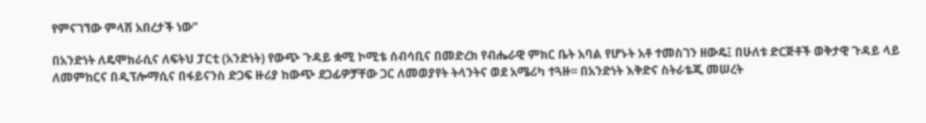የምናገኘው ምላሽ አበረታች ነው”

በአንድነት ለዴሞክራሲና ለፍትህ ፓርቲ (አንድነት) የውጭ ጉዳይ ቋሚ ኮሚቴ ሰብሳቢና በመድረክ የብሔራዊ ምክር ቤት አባል የሆኑት አቶ ተመስገን ዘውዴ፤ በሁለቱ ድርጅቶች ወቅታዊ ጉዳይ ላይ ለመምከርና በዲፕሎማሲና በፋይናንስ ድጋፍ ዙሪያ ከውጭ ደጋፊዎቻቸው ጋር ለመወያየት ትላንትና ወደ አሜሪካ ተጓዙ፡፡ በአንድነት እቅድና ስትራቴጂ መሠረት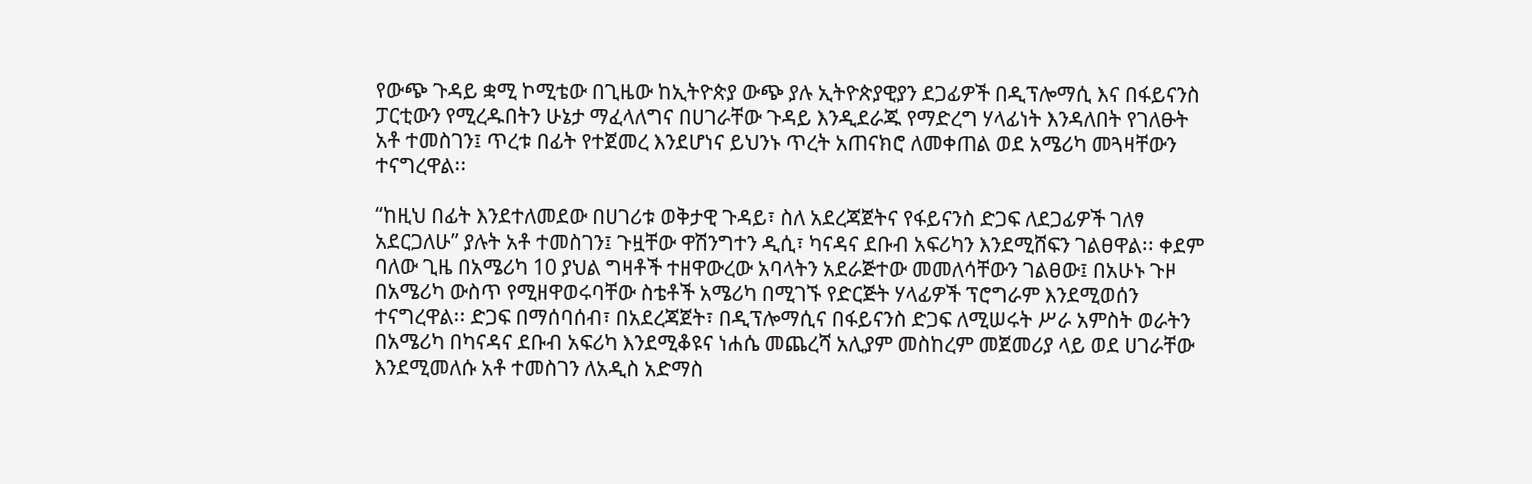የውጭ ጉዳይ ቋሚ ኮሚቴው በጊዜው ከኢትዮጵያ ውጭ ያሉ ኢትዮጵያዊያን ደጋፊዎች በዲፕሎማሲ እና በፋይናንስ ፓርቲውን የሚረዱበትን ሁኔታ ማፈላለግና በሀገራቸው ጉዳይ እንዲደራጁ የማድረግ ሃላፊነት እንዳለበት የገለፁት አቶ ተመስገን፤ ጥረቱ በፊት የተጀመረ እንደሆነና ይህንኑ ጥረት አጠናክሮ ለመቀጠል ወደ አሜሪካ መጓዛቸውን ተናግረዋል፡፡

“ከዚህ በፊት እንደተለመደው በሀገሪቱ ወቅታዊ ጉዳይ፣ ስለ አደረጃጀትና የፋይናንስ ድጋፍ ለደጋፊዎች ገለፃ አደርጋለሁ” ያሉት አቶ ተመስገን፤ ጉዟቸው ዋሽንግተን ዲሲ፣ ካናዳና ደቡብ አፍሪካን እንደሚሸፍን ገልፀዋል፡፡ ቀደም ባለው ጊዜ በአሜሪካ 10 ያህል ግዛቶች ተዘዋውረው አባላትን አደራጅተው መመለሳቸውን ገልፀው፤ በአሁኑ ጉዞ በአሜሪካ ውስጥ የሚዘዋወሩባቸው ስቴቶች አሜሪካ በሚገኙ የድርጅት ሃላፊዎች ፕሮግራም እንደሚወሰን ተናግረዋል፡፡ ድጋፍ በማሰባሰብ፣ በአደረጃጀት፣ በዲፕሎማሲና በፋይናንስ ድጋፍ ለሚሠሩት ሥራ አምስት ወራትን በአሜሪካ በካናዳና ደቡብ አፍሪካ እንደሚቆዩና ነሐሴ መጨረሻ አሊያም መስከረም መጀመሪያ ላይ ወደ ሀገራቸው እንደሚመለሱ አቶ ተመስገን ለአዲስ አድማስ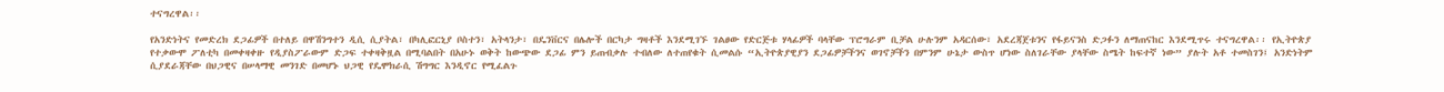ተናግረዋል፡፡

የአንድነትና የመድረክ ደጋፊዎች በተለይ በዋሽንግተን ዲሲ ሲያትል፣ በካሊፎርኒያ ቦስተን፣ አትላንታ፣ በዴንቨርና በሌሎች በርካታ ግዛቶች እንደሚገኙ ገልፀው የድርጅቱ ሃላፊዎች ባላቸው ፕሮግራም ቢቻል ሁሉንም አዳርሰው፣ አደረጃጀቱንና የፋይናንስ ድጋፉን ለማጠናከር እንደሚጥሩ ተናግረዋል፡፡ የኢትዮጵያ የተቃውሞ ፖለቲካ በመቀዛቀዙ የዲያስፖራውም ድጋፍ ተቀዛቅዟል በሚባልበት በአሁኑ ወቅት ከውጭው ደጋፊ ምን ይጠብቃሉ ተብለው ለተጠየቁት ሲመልሱ “ኢትዮጵያዊያን ደጋፊዎቻችንና ወገኖቻችን በምንም ሁኔታ ውስጥ ሆነው ስለገራቸው ያላቸው ስሜት ከፍተኛ ነው” ያሉት አቶ ተመስገን፤ አንድነትም ሲያደራጃቸው በህጋዊና በሠላማዊ መንገድ በመሆኑ ህጋዊ የዴሞክራሲ ሽግግር እንዲኖር የሚፈልጉ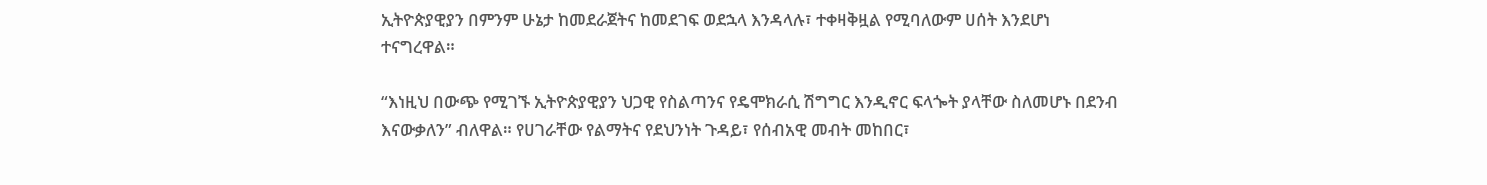ኢትዮጵያዊያን በምንም ሁኔታ ከመደራጀትና ከመደገፍ ወደኋላ እንዳላሉ፣ ተቀዛቅዟል የሚባለውም ሀሰት እንደሆነ ተናግረዋል።

“እነዚህ በውጭ የሚገኙ ኢትዮጵያዊያን ህጋዊ የስልጣንና የዴሞክራሲ ሽግግር እንዲኖር ፍላጐት ያላቸው ስለመሆኑ በደንብ እናውቃለን” ብለዋል። የሀገራቸው የልማትና የደህንነት ጉዳይ፣ የሰብአዊ መብት መከበር፣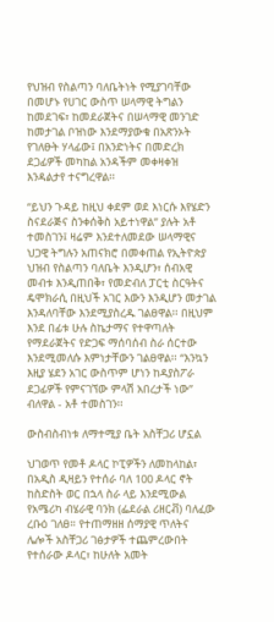የህዝብ የስልጣን ባለቤትነት የሚያገባቸው በመሆኑ የሀገር ውስጥ ሠላማዊ ትግልን ከመደገፍ፣ ከመደራጀትና በሠላማዊ መንገድ ከመታገል ቦዝነው እንደማያውቁ በአጽንኦት የገለፁት ሃላፊው፤ በአንድነትና በመድረክ ደጋፊዎች መካከል አንዳችም መቀዛቀዝ እንዳልታየ ተናግረዋል፡፡

“ይህን ጉዳይ ከዚህ ቀደም ወደ እነርሱ እየሄድን ስናደራጅና ስንቀሰቅስ አይተነዋል” ያሉት አቶ ተመስገን፤ ዛሬም እንደተለመደው ሠላማዊና ህጋዊ ትግሉን አጠናክሮ በመቀጠል የኢትዮጵያ ህዝብ የስልጣን ባለቤት እንዲሆን፣ ሰብአዊ መብቱ እንዲጠበቅ፣ የመድብለ ፓርቲ ስርዓትና ዴሞክራሲ በዚህች አገር እውን እንዲሆን መታገል እንዳለባቸው እንደሚያስረዱ ገልፀዋል፡፡ በዚህም እንደ በፊቱ ሁሉ ስኬታማና የተዋጣለት የማደራጀትና የድጋፍ ማሰባሰብ ስራ ሰርተው እንደሚመለሱ እምነታቸውን ገልፀዋል፡፡ “እንኳን እዚያ ሄደን አገር ውስጥም ሆነን ከዳያስፖራ ደጋፊዎች የምናገኘው ምላሽ አበረታች ነው” ብለዋል - አቶ ተመስገን፡፡

ውስብስብነቱ ለማተሚያ ቤት አስቸጋሪ ሆኗል

ህገወጥ የመቶ ዶላር ኮፒዎችን ለመከላከል፣ በአዲስ ዲዛይን የተሰራ ባለ 100 ዶላር ኖት ከስድስት ወር በኋላ ስራ ላይ እንደሚውል የአሜሪካ ብሄራዊ ባንክ (ፌደራል ሪዘርቭ) ባለፈው ረቡዕ ገለፀ። የተጠማዘዘ ሰማያዊ ጥለትና ሌሎች አስቸጋሪ ገፅታዎች ተጨምረውበት የተሰራው ዶላር፣ ከሁለት አመት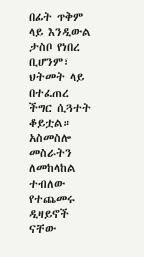በፊት ጥቅም ላይ እንዲውል ታስቦ የነበረ ቢሆንም፣ ህትመት ላይ በተፈጠረ ችግር ሲጓተት ቆይቷል። አስመስሎ መስራትን ለመከላከል ተብለው የተጨመሩ ዲዛይኖች ናቸው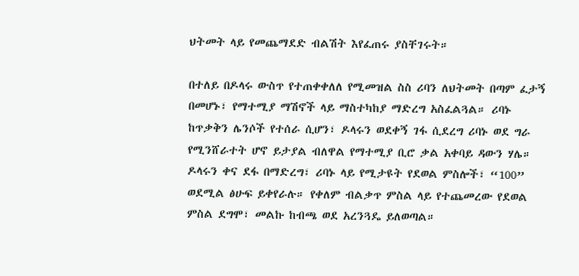ህትመት ላይ የመጨማደድ ብልሽት እየፈጠሩ ያስቸገሩት።

በተለይ በዶላሩ ውስጥ የተጠቀቀለለ የሚመዝል ስስ ሪባን ለህትመት በጣም ፈታኝ በመሆኑ፣ የማተሚያ ማሽኖች ላይ ማስተካከያ ማድረግ አስፈልጓል። ሪባኑ ከጥቃቅን ሌንሶች የተሰራ ሲሆን፣ ዶላሩን ወደቀኝ ገፋ ሲደረግ ሪባኑ ወደ ግራ የሚንሸራተት ሆኖ ይታያል ብለዋል የማተሚያ ቢሮ ቃል አቀባይ ዳውን ሃሌ። ዶላሩን ቀና ደፋ በማድረግ፣ ሪባኑ ላይ የሚታዩት የደወል ምስሎች፣ “100” ወደሚል ፅሁፍ ይቀየራሉ። የቀለም ብልቃጥ ምስል ላይ የተጨመረው የደወል ምስል ደግሞ፣ መልኩ ከብጫ ወደ አረንጓዴ ይለወጣል።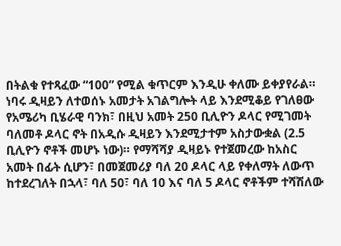በትልቁ የተጻፈው “100” የሚል ቁጥርም እንዲሁ ቀለሙ ይቀያየራል። ነባሩ ዲዛይን ለተወሰኑ አመታት አገልግሎት ላይ እንደሚቆይ የገለፀው የአሜሪካ ቢሄራዊ ባንክ፣ በዚህ አመት 250 ቢሊዮን ዶላር የሚገመት ባለመቶ ዶላር ኖት በአዲሱ ዲዛይን እንደሚታተም አስታውቋል (2.5 ቢሊዮን ኖቶች መሆኑ ነው)። የማሻሻያ ዲዛይኑ የተጀመረው ከአስር አመት በፊት ሲሆን፣ በመጀመሪያ ባለ 20 ዶላር ላይ የቀለማት ለውጥ ከተደረገለት በኋላ፣ ባለ 50፣ ባለ 10 እና ባለ 5 ዶላር ኖቶችም ተሻሽለው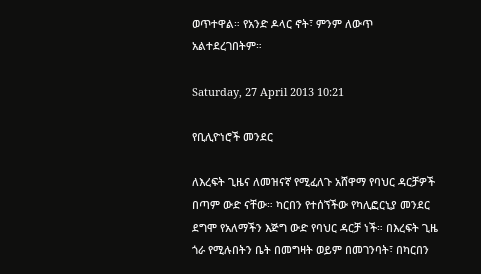ወጥተዋል። የአንድ ዶላር ኖት፣ ምንም ለውጥ አልተደረገበትም።

Saturday, 27 April 2013 10:21

የቢሊዮነሮች መንደር

ለእረፍት ጊዜና ለመዝናኛ የሚፈለጉ አሸዋማ የባህር ዳርቻዎች በጣም ውድ ናቸው። ካርበን የተሰኘችው የካሊፎርኒያ መንደር ደግሞ የአለማችን እጅግ ውድ የባህር ዳርቻ ነች። በእረፍት ጊዜ ጎራ የሚሉበትን ቤት በመግዛት ወይም በመገንባት፣ በካርበን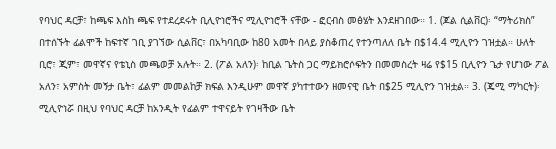የባህር ዳርቻ፣ ከጫፍ እስከ ጫፍ የተደረደሩት ቢሊዮነሮችና ሚሊዮነሮች ናቸው - ፎርብስ መፅሄት እንደዘገበው። 1. (ጆል ሲልቨር)፡ “ማትሪክስ” በተሰኙት ፊልሞች ከፍተኛ ገቢ ያገኘው ሲልቨር፣ በአካባቢው ከ80 አመት በላይ ያስቆጠረ የተንጣለለ ቤት በ$14.4 ሚሊዮን ገዝቷል። ሁለት ቢሮ፣ ጂም፣ መዋኛና የቴኒስ መጫወቻ አሉት። 2. (ፖል አለን)፡ ከቢል ጌትስ ጋር ማይክሮሶፍትን በመመስረት ዛሬ የ$15 ቢሊዮን ጌታ የሆነው ፖል አለን፣ አምስት መኝታ ቤት፣ ፊልም መመልከቻ ክፍል እንዲሁም መዋኛ ያካተተውን ዘመናዊ ቤት በ$25 ሚሊዮን ገዝቷል። 3. (ጄሚ ማካርት)፡ ሚሊዮነሯ በዚህ የባህር ዳርቻ ከአንዲት የፊልም ተዋናይት የገዛችው ቤት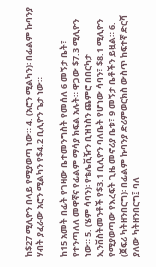ከ$27 ሚሊዮን በላይ የሚያወጣ ነው። 4. (አሮን ሚልካን)፡ በፊልም ኩባንያ ሃብት ያፈራው አሮን ሚልካን የ$4.2 ቢሊዮን ጌታ ነው።

ከ15 አመት በፊት የገዛው ቤተመንግስት የመሰለ 6 መኝታ ቤት፣ የተንጣለለ መዋኛና የፊልም ማሳያ ክፍል አሉት። ዋጋው $7.3 ሚሊዮን ነው። 5. (ሄም ሳባን)፡ የቴሌቪዥን ቢዝነስን ጨምሮ በበርካታ ኢንቨስትመንቶች የ$3.1 ቢሊዮን ባለቤት የሆነው ሳባን፣ $8.1 ሚሊዮን የሚያወጣው የእረፍት ጊዜ መኖሪያ ቤቱ፣ 9 መኝታ ቤቶችን ይዟል። 6. (ጀፍሪ ካትዘንበርግ)፡ በፊልም ኩባንያ ድሪምወርክስ ውስጥ ከፍተኛ ድርሻ ያለው ካትዘንበርግ፤ ባለ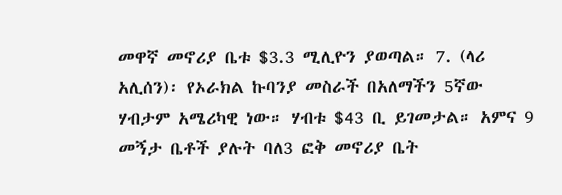መዋኛ መኖሪያ ቤቱ $3.3 ሚሊዮን ያወጣል። 7. (ላሪ አሊሰን)፡ የኦራክል ኩባንያ መስራች በአለማችን 5ኛው ሃብታም አሜሪካዊ ነው። ሃብቱ $43 ቢ ይገመታል። አምና 9 መኝታ ቤቶች ያሉት ባለ3 ፎቅ መኖሪያ ቤት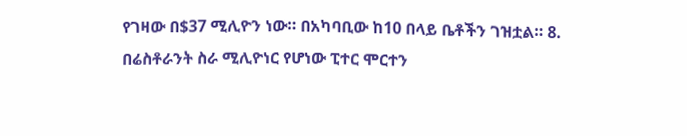የገዛው በ$37 ሚሊዮን ነው። በአካባቢው ከ10 በላይ ቤቶችን ገዝቷል። 8. በሬስቶራንት ስራ ሚሊዮነር የሆነው ፒተር ሞርተን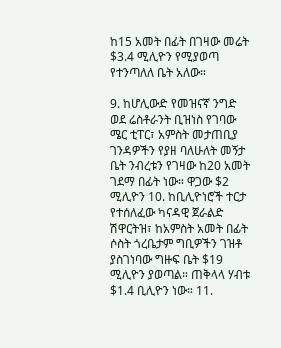ከ15 አመት በፊት በገዛው መሬት $3.4 ሚሊዮን የሚያወጣ የተንጣለለ ቤት አለው።

9. ከሆሊውድ የመዝናኛ ንግድ ወደ ሬስቶራንት ቢዝነስ የገባው ሜር ቲፐር፣ አምስት መታጠቢያ ገንዳዎችን የያዘ ባለሁለት መኝታ ቤት ንብረቱን የገዛው ከ20 አመት ገደማ በፊት ነው። ዋጋው $2 ሚሊዮን 10. ከቢሊዮነሮች ተርታ የተሰለፈው ካናዳዊ ጀራልድ ሽዋርትዝ፣ ከአምስት አመት በፊት ሶስት ጎረቤታም ግቢዎችን ገዝቶ ያስገነባው ግዙፍ ቤት $19 ሚሊዮን ያወጣል። ጠቅላላ ሃብቱ $1.4 ቢሊዮን ነው። 11.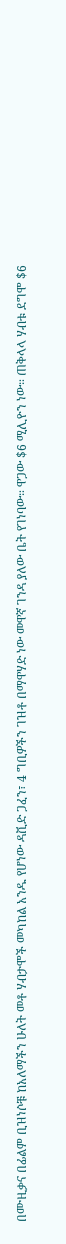በሙዚቃና በፊልም ቢዝነሶቹ ከአለማችን ሁለት መቶ ሃብታሞች መካከል አንዱ የሆነው ዳቪድ ጋፈን፣ 4 ግቢዎችን ገዝቶ በማዋሃድ ነው መዋኛ ገንዳ ያለው ቤት የገነባው። ዋጋው $6 ሚሊዮን ነው። ጠቅላላ ሃብቱ ደግሞ $6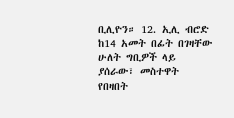ቢሊዮን። 12. ኢሊ ብሮድ ከ14 አመት በፊት በገዛቸው ሁለት ግቢዎች ላይ ያሰራው፣ መስተዋት የበዛበት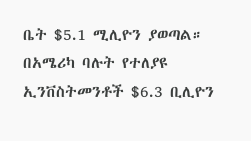ቤት $5.1 ሚሊዮን ያወጣል። በአሜሪካ ባሉት የተለያዩ ኢንቨስትመንቶች $6.3 ቢሊዮን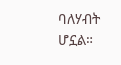ባለሃብት ሆኗል።